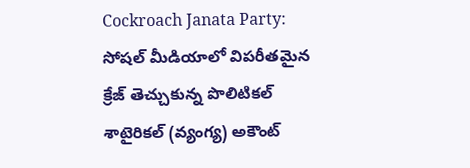Cockroach Janata Party: సోషల్ మీడియాలో విపరీతమైన క్రేజ్ తెచ్చుకున్న పొలిటికల్ శాటైరికల్ (వ్యంగ్య) అకౌంట్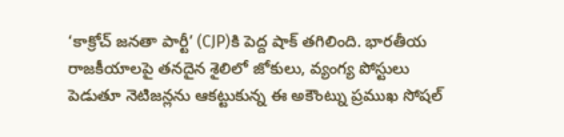‘కాక్రోచ్ జనతా పార్టీ’ (CJP)కి పెద్ద షాక్ తగిలింది. భారతీయ రాజకీయాలపై తనదైన శైలిలో జోకులు, వ్యంగ్య పోస్టులు పెడుతూ నెటిజన్లను ఆకట్టుకున్న ఈ అకౌంట్ను ప్రముఖ సోషల్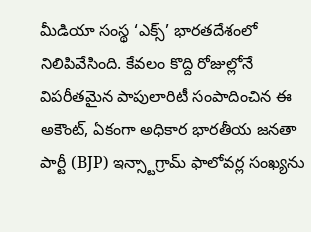మీడియా సంస్థ ‘ఎక్స్’ భారతదేశంలో నిలిపివేసింది. కేవలం కొద్ది రోజుల్లోనే విపరీతమైన పాపులారిటీ సంపాదించిన ఈ అకౌంట్, ఏకంగా అధికార భారతీయ జనతా పార్టీ (BJP) ఇన్స్టాగ్రామ్ ఫాలోవర్ల సంఖ్యను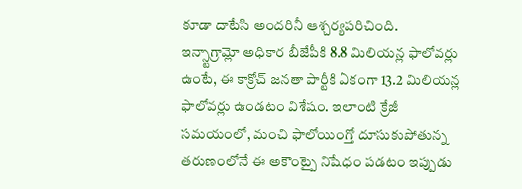కూడా దాటేసి అందరినీ ఆశ్చర్యపరిచింది.
ఇన్స్టాగ్రామ్లో అధికార బీజేపీకి 8.8 మిలియన్ల ఫాలోవర్లు ఉంటే, ఈ కాక్రోచ్ జనతా పార్టీకి ఏకంగా 13.2 మిలియన్ల ఫాలోవర్లు ఉండటం విశేషం. ఇలాంటి క్రేజీ సమయంలో, మంచి ఫాలోయింగ్తో దూసుకుపోతున్న తరుణంలోనే ఈ అకౌంట్పై నిషేధం పడటం ఇప్పుడు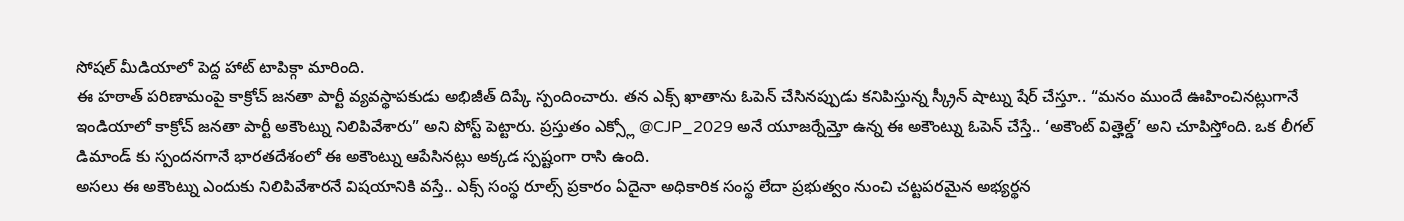సోషల్ మీడియాలో పెద్ద హాట్ టాపిక్గా మారింది.
ఈ హఠాత్ పరిణామంపై కాక్రోచ్ జనతా పార్టీ వ్యవస్థాపకుడు అభిజీత్ దిప్కే స్పందించారు. తన ఎక్స్ ఖాతాను ఓపెన్ చేసినప్పుడు కనిపిస్తున్న స్క్రీన్ షాట్ను షేర్ చేస్తూ.. “మనం ముందే ఊహించినట్లుగానే ఇండియాలో కాక్రోచ్ జనతా పార్టీ అకౌంట్ను నిలిపివేశారు” అని పోస్ట్ పెట్టారు. ప్రస్తుతం ఎక్స్లో @CJP_2029 అనే యూజర్నేమ్తో ఉన్న ఈ అకౌంట్ను ఓపెన్ చేస్తే.. ‘అకౌంట్ విత్హెల్డ్’ అని చూపిస్తోంది. ఒక లీగల్ డిమాండ్ కు స్పందనగానే భారతదేశంలో ఈ అకౌంట్ను ఆపేసినట్లు అక్కడ స్పష్టంగా రాసి ఉంది.
అసలు ఈ అకౌంట్ను ఎందుకు నిలిపివేశారనే విషయానికి వస్తే.. ఎక్స్ సంస్థ రూల్స్ ప్రకారం ఏదైనా అధికారిక సంస్థ లేదా ప్రభుత్వం నుంచి చట్టపరమైన అభ్యర్థన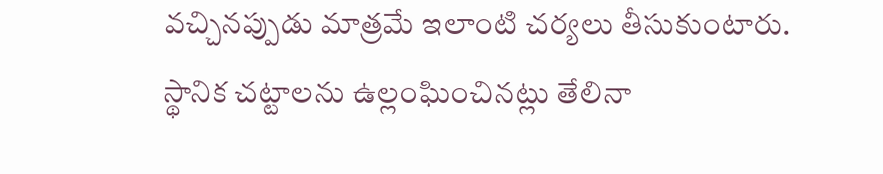వచ్చినప్పుడు మాత్రమే ఇలాంటి చర్యలు తీసుకుంటారు. స్థానిక చట్టాలను ఉల్లంఘించినట్లు తేలినా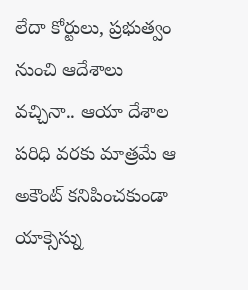లేదా కోర్టులు, ప్రభుత్వం నుంచి ఆదేశాలు వచ్చినా.. ఆయా దేశాల పరిధి వరకు మాత్రమే ఆ అకౌంట్ కనిపించకుండా యాక్సెస్ను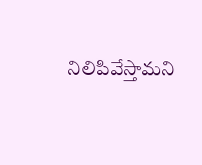నిలిపివేస్తామని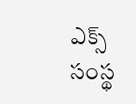ఎక్స్ సంస్థ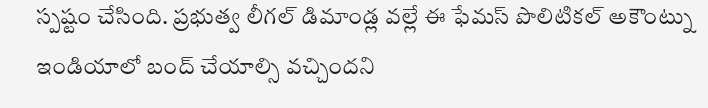స్పష్టం చేసింది. ప్రభుత్వ లీగల్ డిమాండ్ల వల్లే ఈ ఫేమస్ పొలిటికల్ అకౌంట్ను ఇండియాలో బంద్ చేయాల్సి వచ్చిందని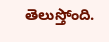తెలుస్తోంది.